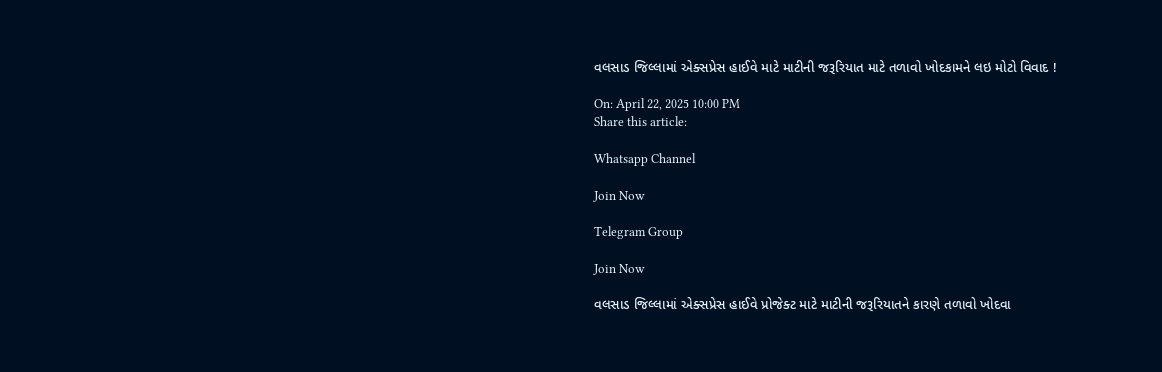વલસાડ જિલ્લામાં એક્સપ્રેસ હાઈવે માટે માટીની જરૂરિયાત માટે તળાવો ખોદકામને લઇ મોટો વિવાદ !

On: April 22, 2025 10:00 PM
Share this article:

Whatsapp Channel

Join Now

Telegram Group

Join Now

વલસાડ જિલ્લામાં એક્સપ્રેસ હાઈવે પ્રોજેક્ટ માટે માટીની જરૂરિયાતને કારણે તળાવો ખોદવા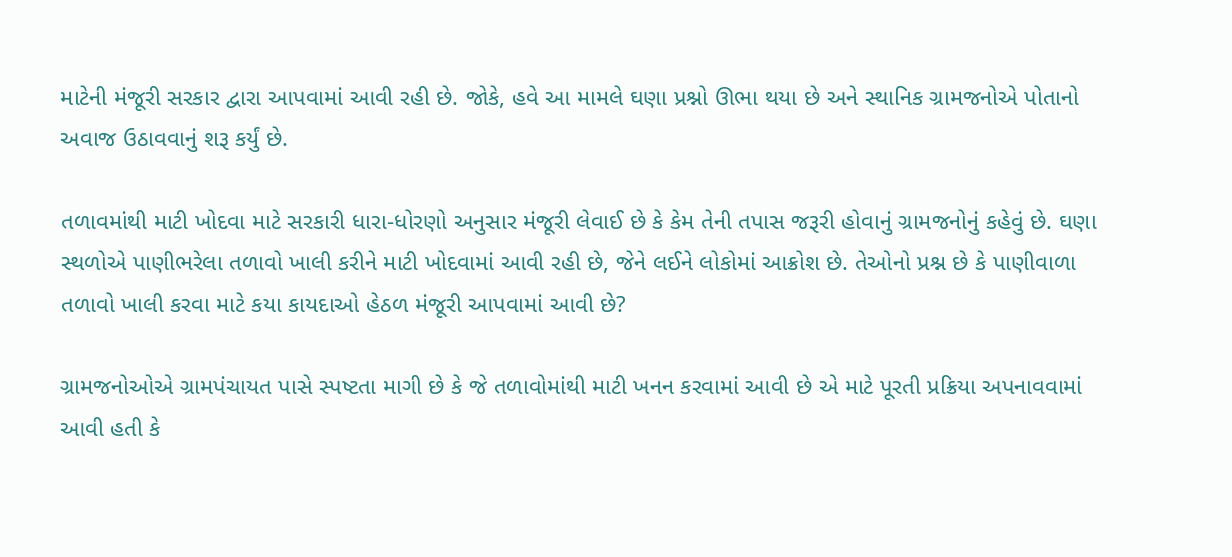માટેની મંજૂરી સરકાર દ્વારા આપવામાં આવી રહી છે. જોકે, હવે આ મામલે ઘણા પ્રશ્નો ઊભા થયા છે અને સ્થાનિક ગ્રામજનોએ પોતાનો અવાજ ઉઠાવવાનું શરૂ કર્યું છે.

તળાવમાંથી માટી ખોદવા માટે સરકારી ધારા-ધોરણો અનુસાર મંજૂરી લેવાઈ છે કે કેમ તેની તપાસ જરૂરી હોવાનું ગ્રામજનોનું કહેવું છે. ઘણા સ્થળોએ પાણીભરેલા તળાવો ખાલી કરીને માટી ખોદવામાં આવી રહી છે, જેને લઈને લોકોમાં આક્રોશ છે. તેઓનો પ્રશ્ન છે કે પાણીવાળા તળાવો ખાલી કરવા માટે કયા કાયદાઓ હેઠળ મંજૂરી આપવામાં આવી છે?

ગ્રામજનોઓએ ગ્રામપંચાયત પાસે સ્પષ્ટતા માગી છે કે જે તળાવોમાંથી માટી ખનન કરવામાં આવી છે એ માટે પૂરતી પ્રક્રિયા અપનાવવામાં આવી હતી કે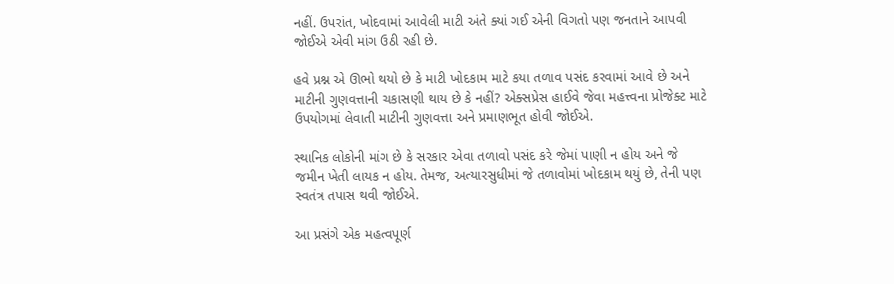નહીં. ઉપરાંત, ખોદવામાં આવેલી માટી અંતે ક્યાં ગઈ એની વિગતો પણ જનતાને આપવી જોઈએ એવી માંગ ઉઠી રહી છે.

હવે પ્રશ્ન એ ઊભો થયો છે કે માટી ખોદકામ માટે કયા તળાવ પસંદ કરવામાં આવે છે અને માટીની ગુણવત્તાની ચકાસણી થાય છે કે નહીં? એક્સપ્રેસ હાઈવે જેવા મહત્ત્વના પ્રોજેક્ટ માટે ઉપયોગમાં લેવાતી માટીની ગુણવત્તા અને પ્રમાણભૂત હોવી જોઈએ.

સ્થાનિક લોકોની માંગ છે કે સરકાર એવા તળાવો પસંદ કરે જેમાં પાણી ન હોય અને જે જમીન ખેતી લાયક ન હોય. તેમજ, અત્યારસુધીમાં જે તળાવોમાં ખોદકામ થયું છે, તેની પણ સ્વતંત્ર તપાસ થવી જોઈએ.

આ પ્રસંગે એક મહત્વપૂર્ણ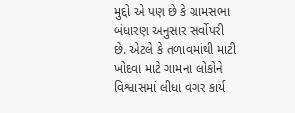મુદ્દો એ પણ છે કે ગ્રામસભા બંધારણ અનુસાર સર્વોપરી છે. એટલે કે તળાવમાંથી માટી ખોદવા માટે ગામના લોકોને વિશ્વાસમાં લીધા વગર કાર્ય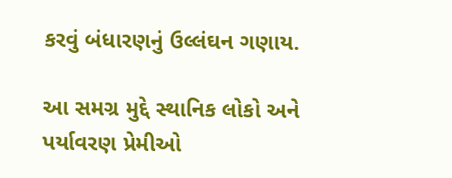કરવું બંધારણનું ઉલ્લંઘન ગણાય.

આ સમગ્ર મુદ્દે સ્થાનિક લોકો અને પર્યાવરણ પ્રેમીઓ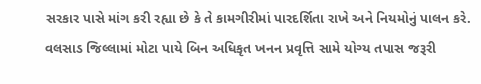સરકાર પાસે માંગ કરી રહ્યા છે કે તે કામગીરીમાં પારદર્શિતા રાખે અને નિયમોનું પાલન કરે.
વલસાડ જિલ્લામાં મોટા પાયે બિન અધિકૃત ખનન પ્રવૃત્તિ સામે યોગ્ય તપાસ જરૂરી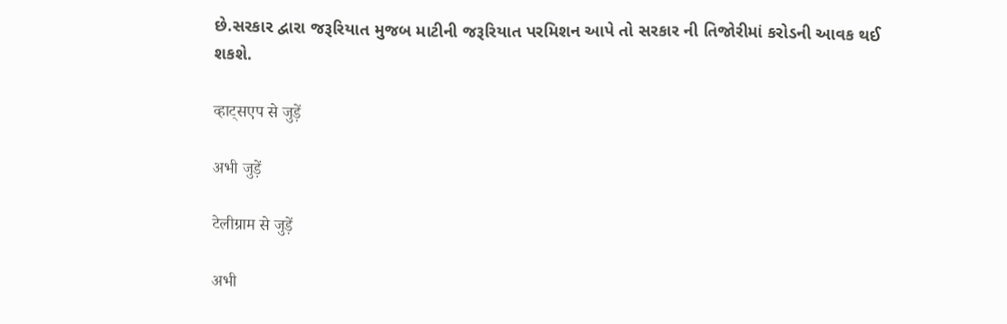છે.સરકાર દ્વારા જરૂરિયાત મુજબ માટીની જરૂરિયાત પરમિશન આપે તો સરકાર ની તિજોરીમાં કરોડની આવક થઈ શકશે.

व्हाट्सएप से जुड़ें

अभी जुड़ें

टेलीग्राम से जुड़ें

अभी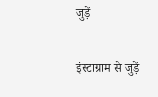जुड़ें

इंस्टाग्राम से जुड़ें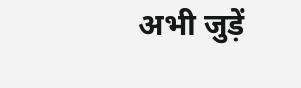अभी जुड़ें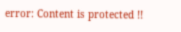error: Content is protected !!